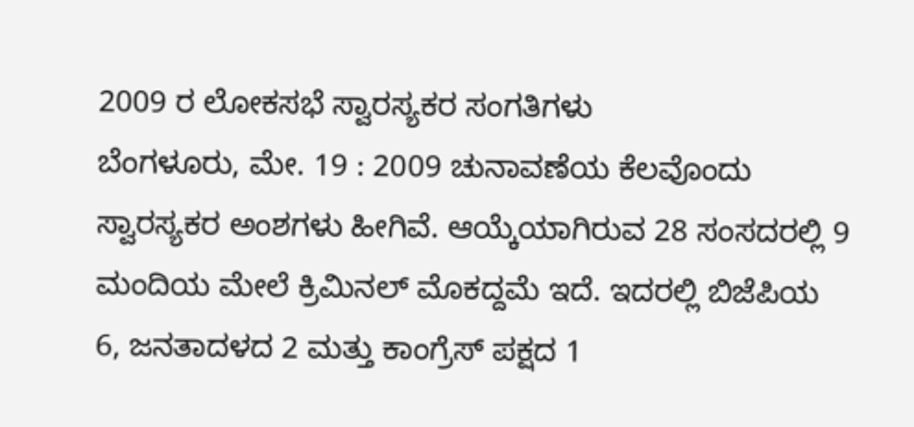2009 ರ ಲೋಕಸಭೆ ಸ್ವಾರಸ್ಯಕರ ಸಂಗತಿಗಳು
ಬೆಂಗಳೂರು, ಮೇ. 19 : 2009 ಚುನಾವಣೆಯ ಕೆಲವೊಂದು ಸ್ವಾರಸ್ಯಕರ ಅಂಶಗಳು ಹೀಗಿವೆ. ಆಯ್ಕೆಯಾಗಿರುವ 28 ಸಂಸದರಲ್ಲಿ 9 ಮಂದಿಯ ಮೇಲೆ ಕ್ರಿಮಿನಲ್ ಮೊಕದ್ದಮೆ ಇದೆ. ಇದರಲ್ಲಿ ಬಿಜೆಪಿಯ 6, ಜನತಾದಳದ 2 ಮತ್ತು ಕಾಂಗ್ರೆಸ್ ಪಕ್ಷದ 1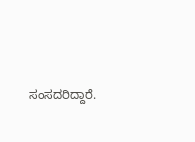ಸಂಸದರಿದ್ದಾರೆ.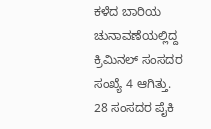ಕಳೆದ ಬಾರಿಯ ಚುನಾವಣೆಯಲ್ಲಿದ್ದ ಕ್ರಿಮಿನಲ್ ಸಂಸದರ ಸಂಖ್ಯೆ 4 ಆಗಿತ್ತು.
28 ಸಂಸದರ ಪೈಕಿ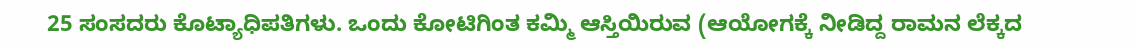25 ಸಂಸದರು ಕೊಟ್ಯಾಧಿಪತಿಗಳು. ಒಂದು ಕೋಟಿಗಿಂತ ಕಮ್ಮಿ ಆಸ್ತಿಯಿರುವ (ಆಯೋಗಕ್ಕೆ ನೀಡಿದ್ದ ರಾಮನ ಲೆಕ್ಕದ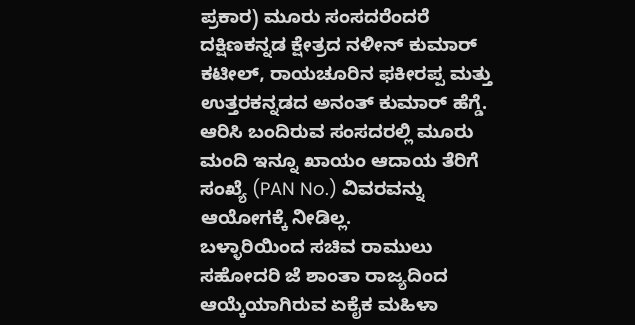ಪ್ರಕಾರ) ಮೂರು ಸಂಸದರೆಂದರೆ ದಕ್ಷಿಣಕನ್ನಡ ಕ್ಷೇತ್ರದ ನಳೀನ್ ಕುಮಾರ್ ಕಟೀಲ್, ರಾಯಚೂರಿನ ಫಕೀರಪ್ಪ ಮತ್ತು ಉತ್ತರಕನ್ನಡದ ಅನಂತ್ ಕುಮಾರ್ ಹೆಗ್ಡೆ. ಆರಿಸಿ ಬಂದಿರುವ ಸಂಸದರಲ್ಲಿ ಮೂರು ಮಂದಿ ಇನ್ನೂ ಖಾಯಂ ಆದಾಯ ತೆರಿಗೆ ಸಂಖ್ಯೆ (PAN No.) ವಿವರವನ್ನು ಆಯೋಗಕ್ಕೆ ನೀಡಿಲ್ಲ.
ಬಳ್ಳಾರಿಯಿಂದ ಸಚಿವ ರಾಮುಲು ಸಹೋದರಿ ಜೆ ಶಾಂತಾ ರಾಜ್ಯದಿಂದ ಆಯ್ಕೆಯಾಗಿರುವ ಏಕೈಕ ಮಹಿಳಾ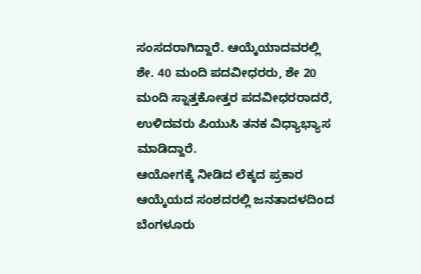ಸಂಸದರಾಗಿದ್ದಾರೆ. ಆಯ್ಕೆಯಾದವರಲ್ಲಿ ಶೇ. 40 ಮಂದಿ ಪದವೀಧರರು, ಶೇ 20 ಮಂದಿ ಸ್ನಾತ್ತಕೋತ್ತರ ಪದವೀಧರರಾದರೆ, ಉಳಿದವರು ಪಿಯುಸಿ ತನಕ ವಿಧ್ಯಾಭ್ಯಾಸ ಮಾಡಿದ್ದಾರೆ.
ಆಯೋಗಕ್ಕೆ ನೀಡಿದ ಲೆಕ್ಕದ ಪ್ರಕಾರ ಆಯ್ಕೆಯದ ಸಂಶದರಲ್ಲಿ ಜನತಾದಳದಿಂದ ಬೆಂಗಳೂರು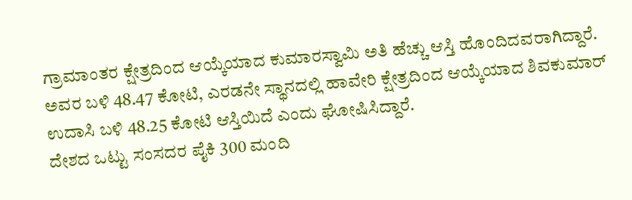ಗ್ರಾಮಾಂತರ ಕ್ಷೇತ್ರದಿಂದ ಆಯ್ಕೆಯಾದ ಕುಮಾರಸ್ವಾಮಿ ಅತಿ ಹೆಚ್ಚು ಆಸ್ತಿ ಹೊಂದಿದವರಾಗಿದ್ದಾರೆ. ಅವರ ಬಳಿ 48.47 ಕೋಟಿ, ಎರಡನೇ ಸ್ಥಾನದಲ್ಲಿ ಹಾವೇರಿ ಕ್ಷೇತ್ರದಿಂದ ಆಯ್ಕೆಯಾದ ಶಿವಕುಮಾರ್ ಉದಾಸಿ ಬಳಿ 48.25 ಕೋಟಿ ಆಸ್ತಿಯಿದೆ ಎಂದು ಘೋಷಿಸಿದ್ದಾರೆ.
ದೇಶದ ಒಟ್ಟು ಸಂಸದರ ಪೈಕಿ 300 ಮಂದಿ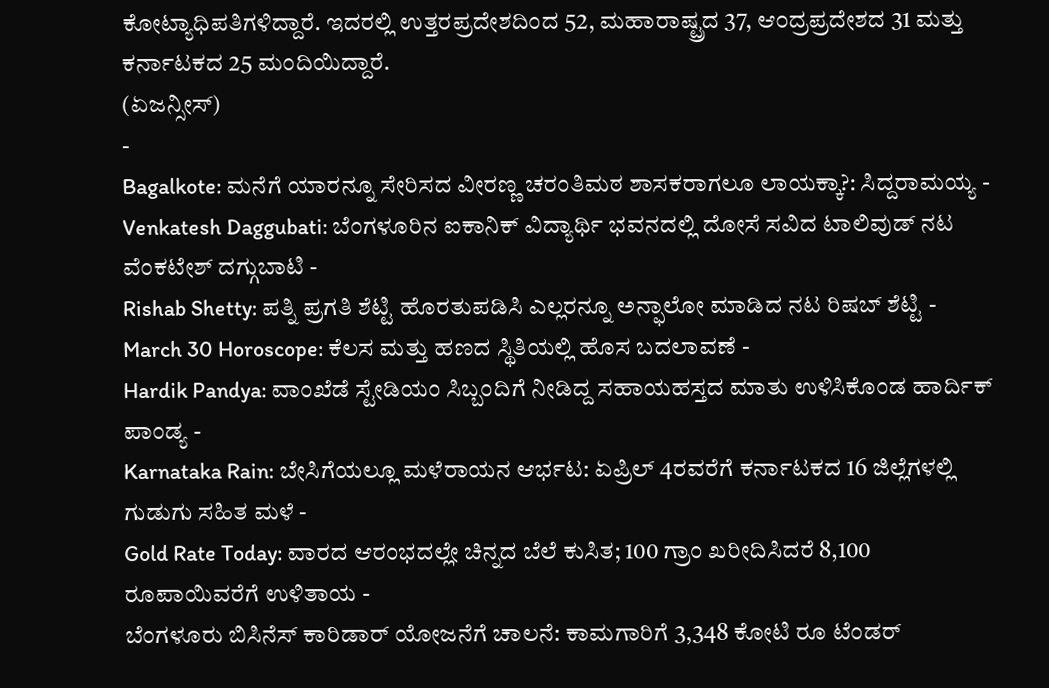ಕೋಟ್ಯಾಧಿಪತಿಗಳಿದ್ದಾರೆ. ಇದರಲ್ಲಿ ಉತ್ತರಪ್ರದೇಶದಿಂದ 52, ಮಹಾರಾಷ್ಟ್ರದ 37, ಆ೦ದ್ರಪ್ರದೇಶದ 31 ಮತ್ತು ಕರ್ನಾಟಕದ 25 ಮಂದಿಯಿದ್ದಾರೆ.
(ಏಜನ್ಸೀಸ್)
-
Bagalkote: ಮನೆಗೆ ಯಾರನ್ನೂ ಸೇರಿಸದ ವೀರಣ್ಣ ಚರಂತಿಮಠ ಶಾಸಕರಾಗಲೂ ಲಾಯಕ್ಕಾ?: ಸಿದ್ದರಾಮಯ್ಯ -
Venkatesh Daggubati: ಬೆಂಗಳೂರಿನ ಐಕಾನಿಕ್ ವಿದ್ಯಾರ್ಥಿ ಭವನದಲ್ಲಿ ದೋಸೆ ಸವಿದ ಟಾಲಿವುಡ್ ನಟ ವೆಂಕಟೇಶ್ ದಗ್ಗುಬಾಟಿ -
Rishab Shetty: ಪತ್ನಿ ಪ್ರಗತಿ ಶೆಟ್ಟಿ ಹೊರತುಪಡಿಸಿ ಎಲ್ಲರನ್ನೂ ಅನ್ಫಾಲೋ ಮಾಡಿದ ನಟ ರಿಷಬ್ ಶೆಟ್ಟಿ -
March 30 Horoscope: ಕೆಲಸ ಮತ್ತು ಹಣದ ಸ್ಥಿತಿಯಲ್ಲಿ ಹೊಸ ಬದಲಾವಣೆ -
Hardik Pandya: ವಾಂಖೆಡೆ ಸ್ಟೇಡಿಯಂ ಸಿಬ್ಬಂದಿಗೆ ನೀಡಿದ್ದ ಸಹಾಯಹಸ್ತದ ಮಾತು ಉಳಿಸಿಕೊಂಡ ಹಾರ್ದಿಕ್ ಪಾಂಡ್ಯ -
Karnataka Rain: ಬೇಸಿಗೆಯಲ್ಲೂ ಮಳೆರಾಯನ ಆರ್ಭಟ: ಏಪ್ರಿಲ್ 4ರವರೆಗೆ ಕರ್ನಾಟಕದ 16 ಜಿಲ್ಲೆಗಳಲ್ಲಿ ಗುಡುಗು ಸಹಿತ ಮಳೆ -
Gold Rate Today: ವಾರದ ಆರಂಭದಲ್ಲೇ ಚಿನ್ನದ ಬೆಲೆ ಕುಸಿತ; 100 ಗ್ರಾಂ ಖರೀದಿಸಿದರೆ 8,100 ರೂಪಾಯಿವರೆಗೆ ಉಳಿತಾಯ -
ಬೆಂಗಳೂರು ಬಿಸಿನೆಸ್ ಕಾರಿಡಾರ್ ಯೋಜನೆಗೆ ಚಾಲನೆ: ಕಾಮಗಾರಿಗೆ 3,348 ಕೋಟಿ ರೂ ಟೆಂಡರ್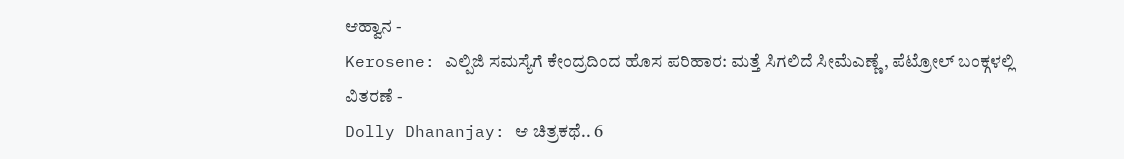ಆಹ್ವಾನ -
Kerosene: ಎಲ್ಪಿಜಿ ಸಮಸ್ಯೆಗೆ ಕೇಂದ್ರದಿಂದ ಹೊಸ ಪರಿಹಾರ: ಮತ್ತೆ ಸಿಗಲಿದೆ ಸೀಮೆಎಣ್ಣೆ, ಪೆಟ್ರೋಲ್ ಬಂಕ್ಗಳಲ್ಲಿ ವಿತರಣೆ -
Dolly Dhananjay: ಆ ಚಿತ್ರಕಥೆ.. 6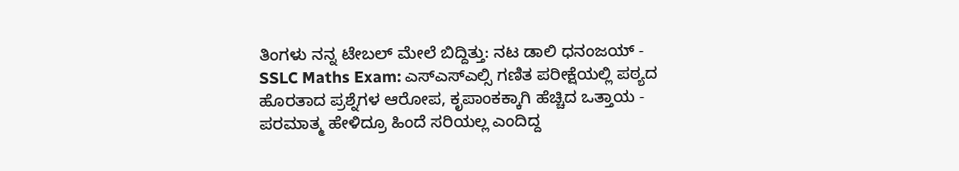ತಿಂಗಳು ನನ್ನ ಟೇಬಲ್ ಮೇಲೆ ಬಿದ್ದಿತ್ತು: ನಟ ಡಾಲಿ ಧನಂಜಯ್ -
SSLC Maths Exam: ಎಸ್ಎಸ್ಎಲ್ಸಿ ಗಣಿತ ಪರೀಕ್ಷೆಯಲ್ಲಿ ಪಠ್ಯದ ಹೊರತಾದ ಪ್ರಶ್ನೆಗಳ ಆರೋಪ, ಕೃಪಾಂಕಕ್ಕಾಗಿ ಹೆಚ್ಚಿದ ಒತ್ತಾಯ -
ಪರಮಾತ್ಮ ಹೇಳಿದ್ರೂ ಹಿಂದೆ ಸರಿಯಲ್ಲ ಎಂದಿದ್ದ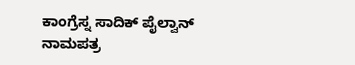ಕಾಂಗ್ರೆಸ್ನ ಸಾದಿಕ್ ಪೈಲ್ವಾನ್ ನಾಮಪತ್ರ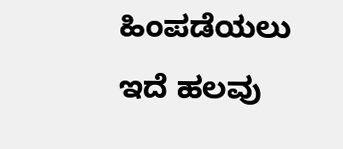ಹಿಂಪಡೆಯಲು ಇದೆ ಹಲವು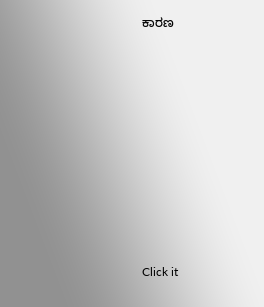ಕಾರಣ












Click it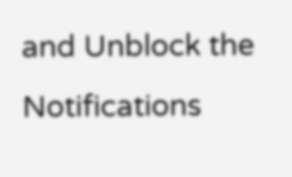and Unblock the Notifications